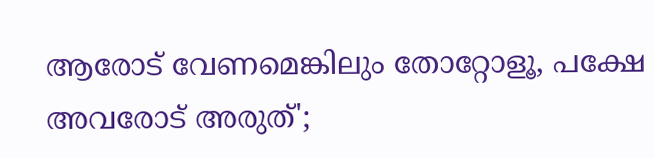ആരോട് വേണമെങ്കിലും തോറ്റോളൂ, പക്ഷേ അവരോട് അരുത്';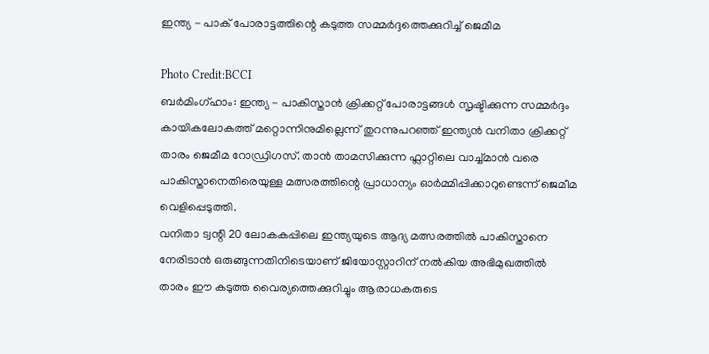ഇന്ത്യ - പാക് പോരാട്ടത്തിന്റെ കടുത്ത സമ്മർദ്ദത്തെക്കുറിച്ച് ജെമീമ

Photo Credit:BCCI
ബർമിംഗ്ഹാം: ഇന്ത്യ - പാകിസ്താൻ ക്രിക്കറ്റ് പോരാട്ടങ്ങൾ സൃഷ്ടിക്കുന്ന സമ്മർദ്ദം കായികലോകത്ത് മറ്റൊന്നിനുമില്ലെന്ന് തുറന്നുപറഞ്ഞ് ഇന്ത്യൻ വനിതാ ക്രിക്കറ്റ് താരം ജെമീമ റോഡ്രിഗസ്. താൻ താമസിക്കുന്ന ഫ്ലാറ്റിലെ വാച്ച്മാൻ വരെ പാകിസ്താനെതിരെയുള്ള മത്സരത്തിന്റെ പ്രാധാന്യം ഓർമ്മിപ്പിക്കാറുണ്ടെന്ന് ജെമീമ വെളിപ്പെടുത്തി.
വനിതാ ട്വന്റി 20 ലോകകപ്പിലെ ഇന്ത്യയുടെ ആദ്യ മത്സരത്തിൽ പാകിസ്താനെ നേരിടാൻ ഒരുങ്ങുന്നതിനിടെയാണ് ജിയോസ്റ്റാറിന് നൽകിയ അഭിമുഖത്തിൽ താരം ഈ കടുത്ത വൈര്യത്തെക്കുറിച്ചും ആരാധകരുടെ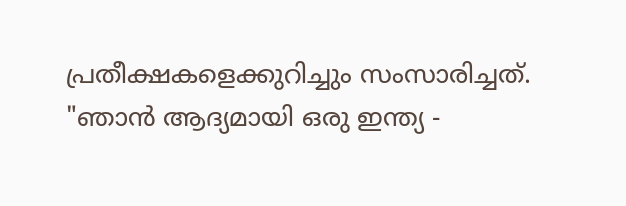പ്രതീക്ഷകളെക്കുറിച്ചും സംസാരിച്ചത്.
"ഞാൻ ആദ്യമായി ഒരു ഇന്ത്യ -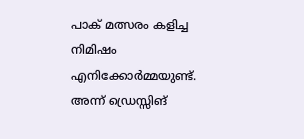പാക് മത്സരം കളിച്ച നിമിഷം എനിക്കോർമ്മയുണ്ട്. അന്ന് ഡ്രെസ്സിങ്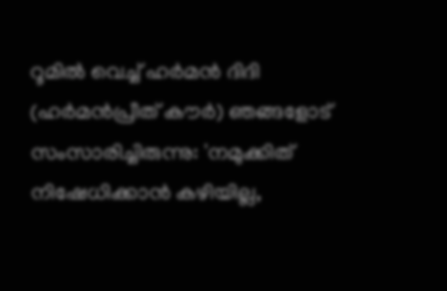റൂമിൽ വെച്ച് ഹർമൻ ദിദി (ഹർമൻപ്രീത് കൗർ) ഞങ്ങളോട് സംസാരിച്ചിരുന്നു: 'നമുക്കിത് നിഷേധിക്കാൻ കഴിയില്ല,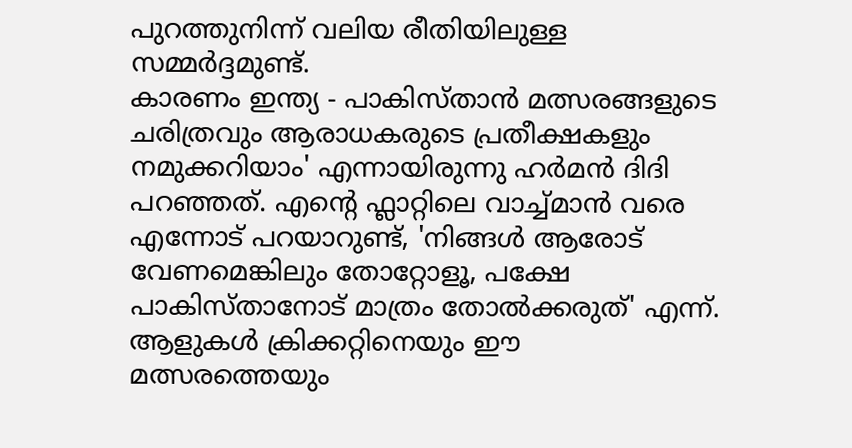പുറത്തുനിന്ന് വലിയ രീതിയിലുള്ള സമ്മർദ്ദമുണ്ട്.
കാരണം ഇന്ത്യ - പാകിസ്താൻ മത്സരങ്ങളുടെ ചരിത്രവും ആരാധകരുടെ പ്രതീക്ഷകളും നമുക്കറിയാം' എന്നായിരുന്നു ഹർമൻ ദിദി പറഞ്ഞത്. എന്റെ ഫ്ലാറ്റിലെ വാച്ച്മാൻ വരെ എന്നോട് പറയാറുണ്ട്, 'നിങ്ങൾ ആരോട് വേണമെങ്കിലും തോറ്റോളൂ, പക്ഷേ പാകിസ്താനോട് മാത്രം തോൽക്കരുത്' എന്ന്.
ആളുകൾ ക്രിക്കറ്റിനെയും ഈ മത്സരത്തെയും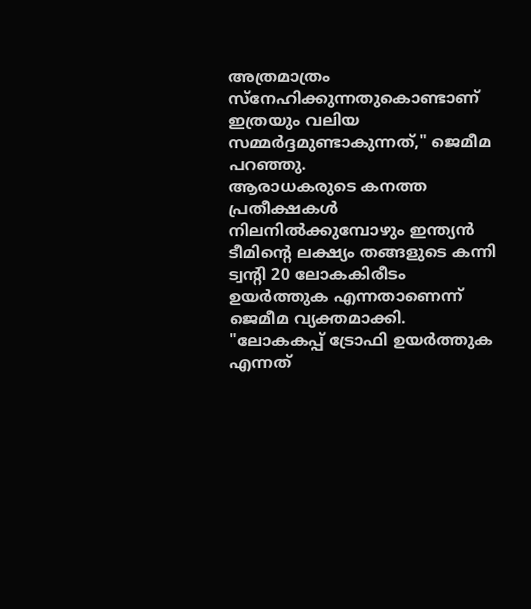അത്രമാത്രം സ്നേഹിക്കുന്നതുകൊണ്ടാണ് ഇത്രയും വലിയ സമ്മർദ്ദമുണ്ടാകുന്നത്," ജെമീമ പറഞ്ഞു.
ആരാധകരുടെ കനത്ത പ്രതീക്ഷകൾ നിലനിൽക്കുമ്പോഴും ഇന്ത്യൻ ടീമിന്റെ ലക്ഷ്യം തങ്ങളുടെ കന്നി ട്വന്റി 20 ലോകകിരീടം ഉയർത്തുക എന്നതാണെന്ന് ജെമീമ വ്യക്തമാക്കി.
"ലോകകപ്പ് ട്രോഫി ഉയർത്തുക എന്നത്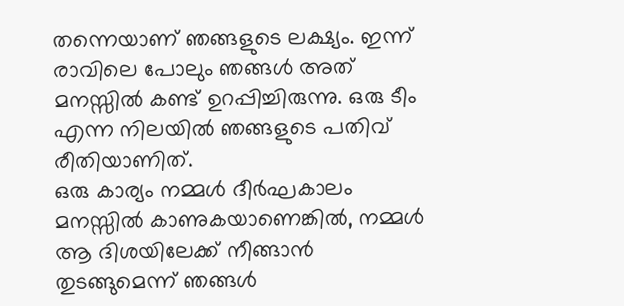തന്നെയാണ് ഞങ്ങളുടെ ലക്ഷ്യം. ഇന്ന് രാവിലെ പോലും ഞങ്ങൾ അത് മനസ്സിൽ കണ്ട് ഉറപ്പിച്ചിരുന്നു. ഒരു ടീം എന്ന നിലയിൽ ഞങ്ങളുടെ പതിവ് രീതിയാണിത്.
ഒരു കാര്യം നമ്മൾ ദീർഘകാലം മനസ്സിൽ കാണുകയാണെങ്കിൽ, നമ്മൾ ആ ദിശയിലേക്ക് നീങ്ങാൻ തുടങ്ങുമെന്ന് ഞങ്ങൾ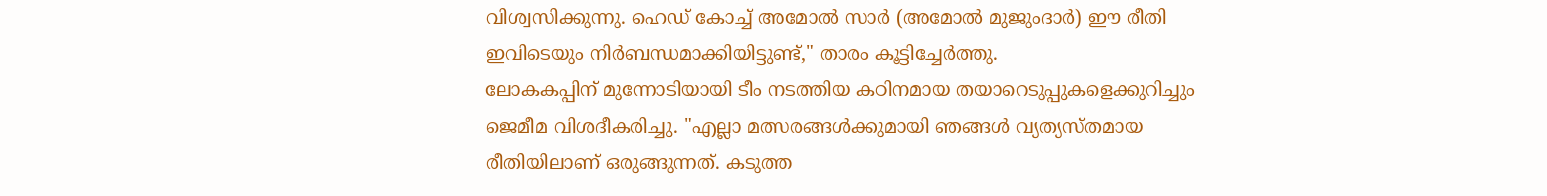വിശ്വസിക്കുന്നു. ഹെഡ് കോച്ച് അമോൽ സാർ (അമോൽ മുജുംദാർ) ഈ രീതി ഇവിടെയും നിർബന്ധമാക്കിയിട്ടുണ്ട്," താരം കൂട്ടിച്ചേർത്തു.
ലോകകപ്പിന് മുന്നോടിയായി ടീം നടത്തിയ കഠിനമായ തയാറെടുപ്പുകളെക്കുറിച്ചും ജെമീമ വിശദീകരിച്ചു. "എല്ലാ മത്സരങ്ങൾക്കുമായി ഞങ്ങൾ വ്യത്യസ്തമായ രീതിയിലാണ് ഒരുങ്ങുന്നത്. കടുത്ത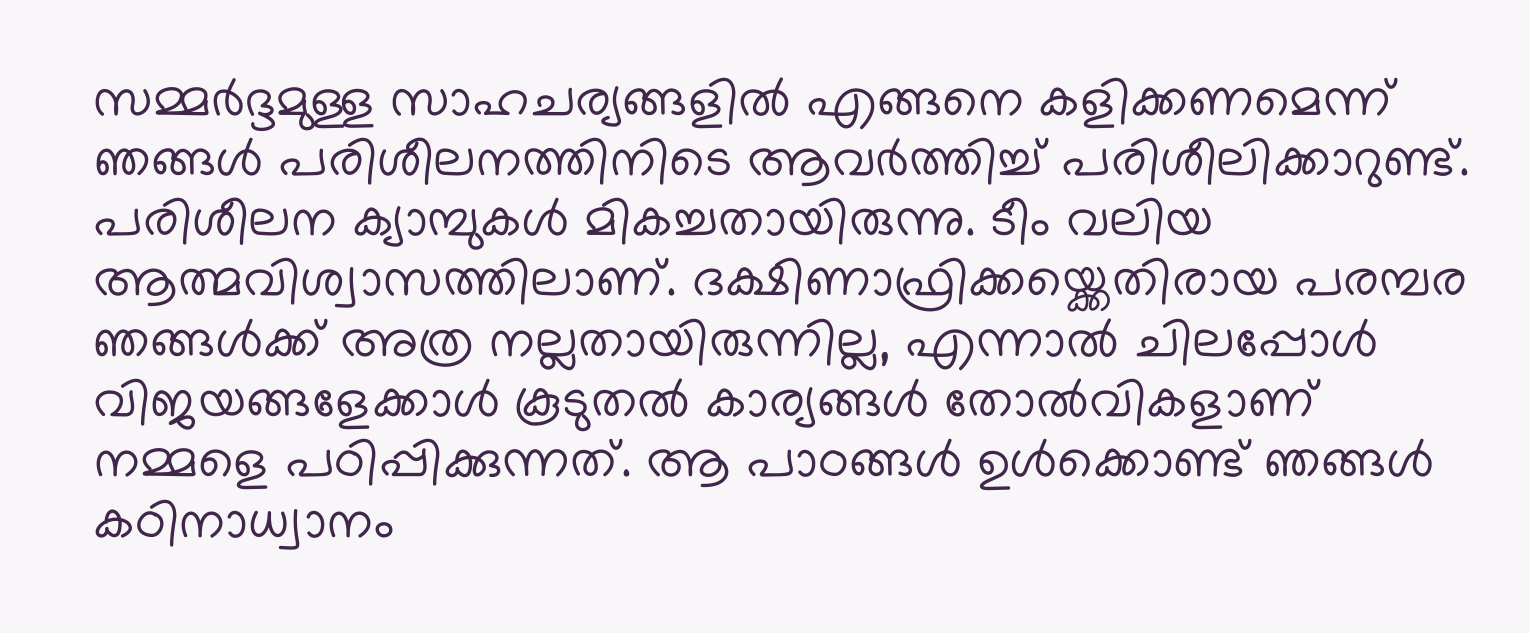സമ്മർദ്ദമുള്ള സാഹചര്യങ്ങളിൽ എങ്ങനെ കളിക്കണമെന്ന് ഞങ്ങൾ പരിശീലനത്തിനിടെ ആവർത്തിച്ച് പരിശീലിക്കാറുണ്ട്.
പരിശീലന ക്യാമ്പുകൾ മികച്ചതായിരുന്നു. ടീം വലിയ ആത്മവിശ്വാസത്തിലാണ്. ദക്ഷിണാഫ്രിക്കയ്ക്കെതിരായ പരമ്പര ഞങ്ങൾക്ക് അത്ര നല്ലതായിരുന്നില്ല, എന്നാൽ ചിലപ്പോൾ വിജയങ്ങളേക്കാൾ കൂടുതൽ കാര്യങ്ങൾ തോൽവികളാണ് നമ്മളെ പഠിപ്പിക്കുന്നത്. ആ പാഠങ്ങൾ ഉൾക്കൊണ്ട് ഞങ്ങൾ കഠിനാധ്വാനം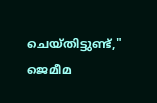ചെയ്തിട്ടുണ്ട്," ജെമീമ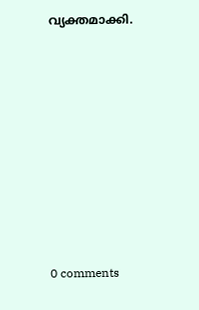വ്യക്തമാക്കി.










0 comments